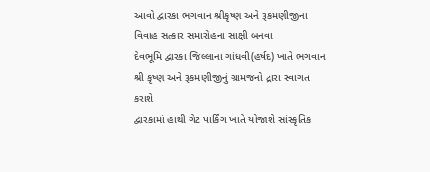આવો દ્વારકા ભગવાન શ્રીકૃષ્ણ અને રૂકમણીજીના વિવાહ સત્કાર સમારોહના સાક્ષી બનવા
દેવભૂમિ દ્વારકા જિલ્લાના ગાંધવી(હર્ષદ) ખાતે ભગવાન શ્રી કૃષ્ણ અને રૂકમણીજીનું ગ્રામજનો દ્રારા સ્વાગત કરાશે
દ્વારકામાં હાથી ગેટ પાર્કિંગ ખાતે યોજાશે સાંસ્કૃતિક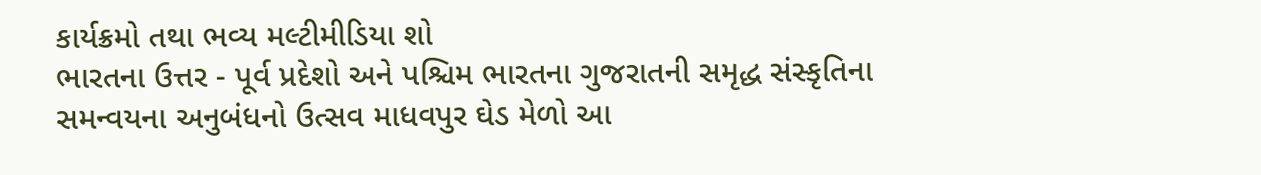કાર્યક્રમો તથા ભવ્ય મલ્ટીમીડિયા શો
ભારતના ઉત્તર - પૂર્વ પ્રદેશો અને પશ્ચિમ ભારતના ગુજરાતની સમૃદ્ધ સંસ્કૃતિના સમન્વયના અનુબંધનો ઉત્સવ માધવપુર ઘેડ મેળો આ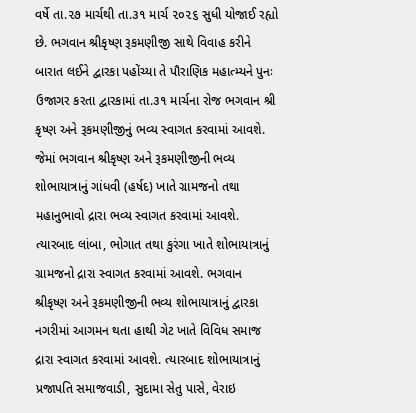વર્ષે તા.૨૭ માર્ચથી તા.૩૧ માર્ચ ૨૦૨૬ સુધી યોજાઈ રહ્યો છે. ભગવાન શ્રીકૃષ્ણ રૂકમણીજી સાથે વિવાહ કરીને બારાત લઈને દ્વારકા પહોંચ્યા તે પૌરાણિક મહાત્મ્યને પુનઃ ઉજાગર કરતા દ્વારકામાં તા.૩૧ માર્ચના રોજ ભગવાન શ્રી કૃષ્ણ અને રૂકમણીજીનું ભવ્ય સ્વાગત કરવામાં આવશે.
જેમાં ભગવાન શ્રીકૃષ્ણ અને રૂકમણીજીની ભવ્ય શોભાયાત્રાનું ગાંધવી (હર્ષદ) ખાતે ગ્રામજનો તથા મહાનુભાવો દ્રારા ભવ્ય સ્વાગત કરવામાં આવશે. ત્યારબાદ લાંબા, ભોગાત તથા કુરંગા ખાતે શોભાયાત્રાનું ગ્રામજનો દ્રારા સ્વાગત કરવામાં આવશે. ભગવાન શ્રીકૃષ્ણ અને રૂકમણીજીની ભવ્ય શોભાયાત્રાનું દ્વારકા નગરીમાં આગમન થતા હાથી ગેટ ખાતે વિવિધ સમાજ દ્રારા સ્વાગત કરવામાં આવશે. ત્યારબાદ શોભાયાત્રાનું પ્રજાપતિ સમાજવાડી, સુદામા સેતુ પાસે, વેરાઇ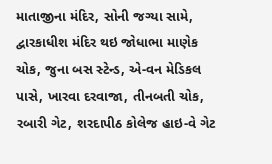માતાજીના મંદિર, સોની જગ્યા સામે, દ્વારકાધીશ મંદિર થઇ જોધાભા માણેક ચોક, જુના બસ સ્ટેન્ડ, એ-વન મેડિકલ પાસે, ખારવા દરવાજા, તીનબતી ચોક, રબારી ગેટ, શરદાપીઠ કોલેજ હાઇ-વે ગેટ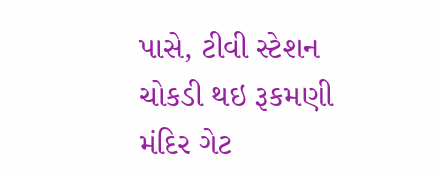પાસે, ટીવી સ્ટેશન ચોકડી થઇ રૂકમણી મંદિર ગેટ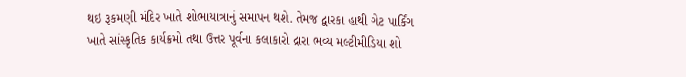થઇ રૂકમણી મંદિર ખાતે શોભાયાત્રાનું સમાપન થશે. તેમજ દ્વારકા હાથી ગેટ પાર્કિંગ ખાતે સાંસ્કૃતિક કાર્યક્રમો તથા ઉત્તર પૂર્વના કલાકારો દ્રારા ભવ્ય મલ્ટીમીડિયા શો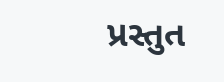પ્રસ્તુત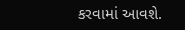કરવામાં આવશે.